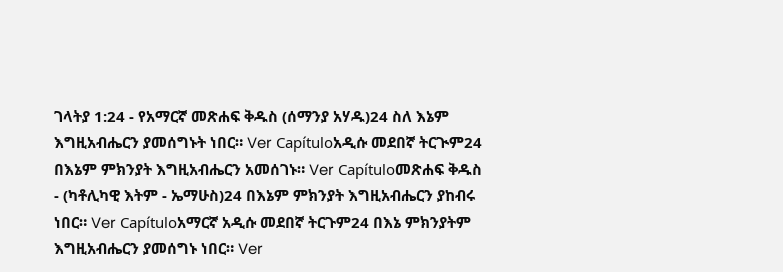ገላትያ 1:24 - የአማርኛ መጽሐፍ ቅዱስ (ሰማንያ አሃዱ)24 ስለ እኔም እግዚአብሔርን ያመሰግኑት ነበር። Ver Capítuloአዲሱ መደበኛ ትርጒም24 በእኔም ምክንያት እግዚአብሔርን አመሰገኑ። Ver Capítuloመጽሐፍ ቅዱስ - (ካቶሊካዊ እትም - ኤማሁስ)24 በእኔም ምክንያት እግዚአብሔርን ያከብሩ ነበር። Ver Capítuloአማርኛ አዲሱ መደበኛ ትርጉም24 በእኔ ምክንያትም እግዚአብሔርን ያመሰግኑ ነበር። Ver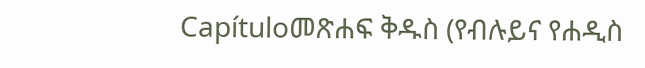Capítuloመጽሐፍ ቅዱስ (የብሉይና የሐዲስ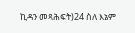ኪዳን መጻሕፍት)24 ስለ እኔም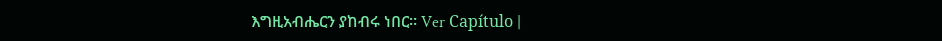እግዚአብሔርን ያከብሩ ነበር። Ver Capítulo |